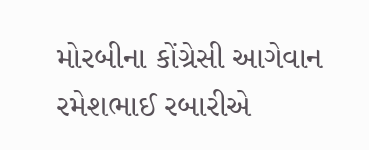મોરબીના કોંગ્રેસી આગેવાન રમેશભાઈ રબારીએ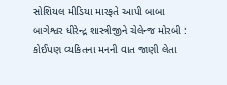સોશિયલ મીડિયા મારફતે આપી બાબા બાગેશ્વર ધીરેન્દ્ર શાસ્ત્રીજીને ચેલેન્જ મોરબી : કોઈપણ વ્યકિતના મનની વાત જાણી લેતા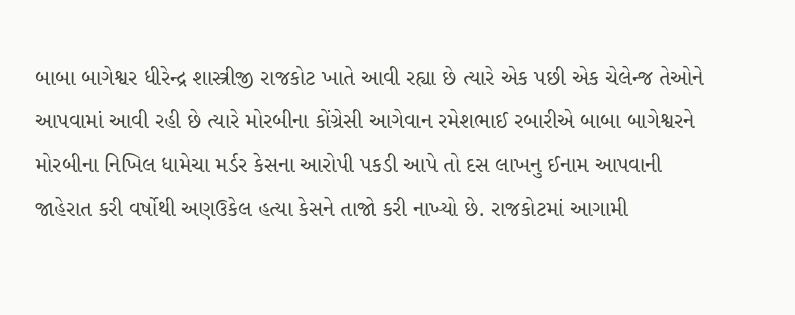બાબા બાગેશ્વર ધીરેન્દ્ર શાસ્ત્રીજી રાજકોટ ખાતે આવી રહ્યા છે ત્યારે એક પછી એક ચેલેન્જ તેઓને આપવામાં આવી રહી છે ત્યારે મોરબીના કોંગ્રેસી આગેવાન રમેશભાઈ રબારીએ બાબા બાગેશ્વરને મોરબીના નિખિલ ધામેચા મર્ડર કેસના આરોપી પકડી આપે તો દસ લાખનુ ઈનામ આપવાની જાહેરાત કરી વર્ષોથી અણઉકેલ હત્યા કેસને તાજો કરી નાખ્યો છે. રાજકોટમાં આગામી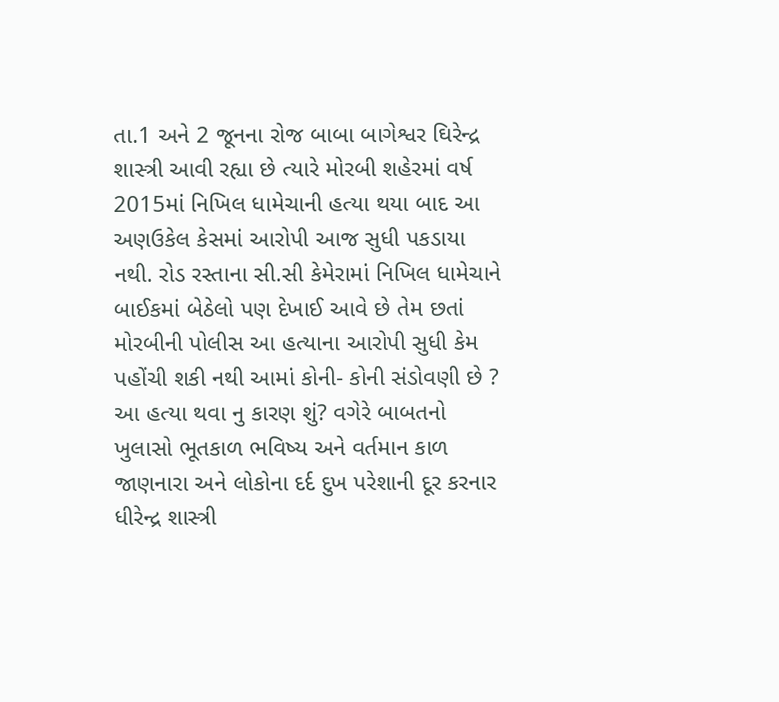તા.1 અને 2 જૂનના રોજ બાબા બાગેશ્વર ઘિરેન્દ્ર શાસ્ત્રી આવી રહ્યા છે ત્યારે મોરબી શહેરમાં વર્ષ 2015માં નિખિલ ધામેચાની હત્યા થયા બાદ આ અણઉકેલ કેસમાં આરોપી આજ સુધી પકડાયા નથી. રોડ રસ્તાના સી.સી કેમેરામાં નિખિલ ધામેચાને બાઈકમાં બેઠેલો પણ દેખાઈ આવે છે તેમ છતાં મોરબીની પોલીસ આ હત્યાના આરોપી સુધી કેમ પહોંચી શકી નથી આમાં કોની- કોની સંડોવણી છે ? આ હત્યા થવા નુ કારણ શું? વગેરે બાબતનો ખુલાસો ભૂતકાળ ભવિષ્ય અને વર્તમાન કાળ જાણનારા અને લોકોના દર્દ દુખ પરેશાની દૂર કરનાર ધીરેન્દ્ર શાસ્ત્રી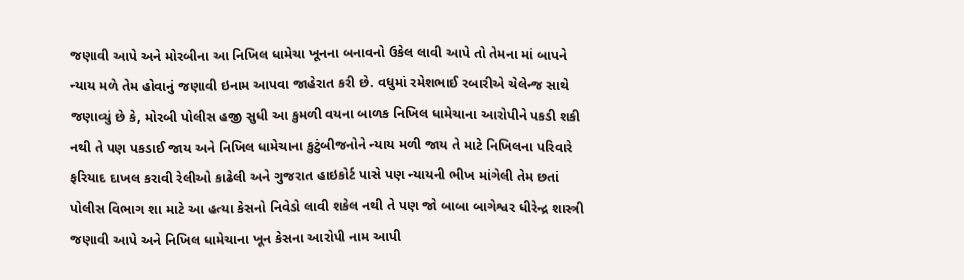જણાવી આપે અને મોરબીના આ નિખિલ ધામેચા ખૂનના બનાવનો ઉકેલ લાવી આપે તો તેમના માં બાપને ન્યાય મળે તેમ હોવાનું જણાવી ઇનામ આપવા જાહેરાત કરી છે. વધુમાં રમેશભાઈ રબારીએ ચેલેન્જ સાથે જણાવ્યું છે કે, મોરબી પોલીસ હજી સુધી આ કુમળી વયના બાળક નિખિલ ધામેચાના આરોપીને પકડી શકી નથી તે પણ પકડાઈ જાય અને નિખિલ ધામેચાના કુટુંબીજનોને ન્યાય મળી જાય તે માટે નિખિલના પરિવારે ફરિયાદ દાખલ કરાવી રેલીઓ કાઢેલી અને ગુજરાત હાઇકોર્ટ પાસે પણ ન્યાયની ભીખ માંગેલી તેમ છતાં પોલીસ વિભાગ શા માટે આ હત્યા કેસનો નિવેડો લાવી શકેલ નથી તે પણ જો બાબા બાગેશ્વર ધીરેન્દ્ર શાસ્ત્રી જણાવી આપે અને નિખિલ ધામેચાના ખૂન કેસના આરોપી નામ આપી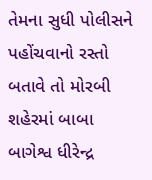તેમના સુધી પોલીસને પહોંચવાનો રસ્તો બતાવે તો મોરબી શહેરમાં બાબા બાગેશ્વ ધીરેન્દ્ર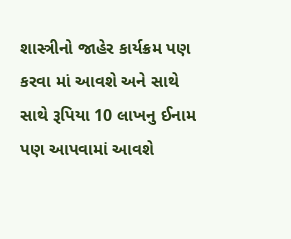શાસ્ત્રીનો જાહેર કાર્યક્રમ પણ કરવા માં આવશે અને સાથે સાથે રૂપિયા 10 લાખનુ ઈનામ પણ આપવામાં આવશે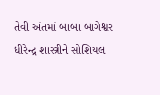તેવી અંતમાં બાબા બાગેશ્વર ધીરેન્દ્ર શાસ્ત્રીને સોશિયલ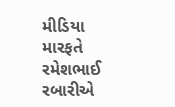મીડિયા મારફતે રમેશભાઈ રબારીએ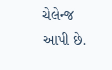ચેલેન્જ આપી છે.